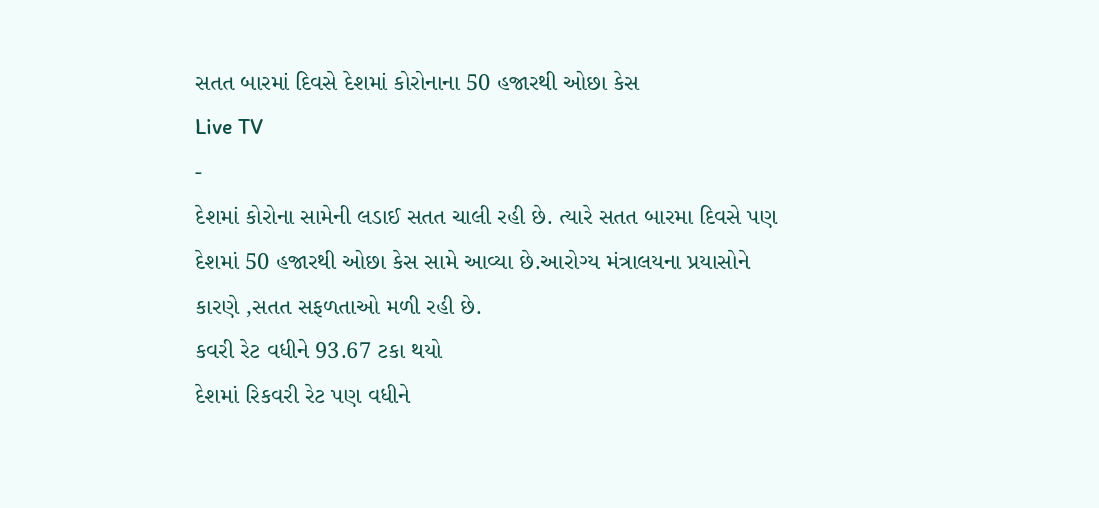સતત બારમાં દિવસે દેશમાં કોરોનાના 50 હજારથી ઓછા કેસ
Live TV
-
દેશમાં કોરોના સામેની લડાઈ સતત ચાલી રહી છે. ત્યારે સતત બારમા દિવસે પણ દેશમાં 50 હજારથી ઓછા કેસ સામે આવ્યા છે.આરોગ્ય મંત્રાલયના પ્રયાસોને કારણે ,સતત સફળતાઓ મળી રહી છે.
કવરી રેટ વધીને 93.67 ટકા થયો
દેશમાં રિકવરી રેટ પણ વધીને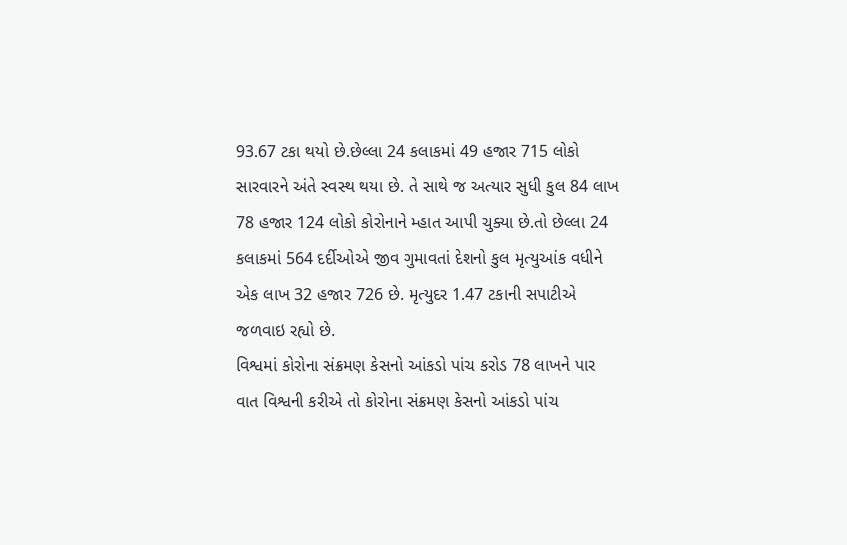93.67 ટકા થયો છે.છેલ્લા 24 કલાકમાં 49 હજાર 715 લોકો સારવારને અંતે સ્વસ્થ થયા છે. તે સાથે જ અત્યાર સુધી કુલ 84 લાખ 78 હજાર 124 લોકો કોરોનાને મ્હાત આપી ચુક્યા છે.તો છેલ્લા 24 કલાકમાં 564 દર્દીઓએ જીવ ગુમાવતાં દેશનો કુલ મૃત્યુઆંક વધીને એક લાખ 32 હજાર 726 છે. મૃત્યુદર 1.47 ટકાની સપાટીએ જળવાઇ રહ્યો છે.
વિશ્વમાં કોરોના સંક્રમણ કેસનો આંકડો પાંચ કરોડ 78 લાખને પાર
વાત વિશ્વની કરીએ તો કોરોના સંક્રમણ કેસનો આંકડો પાંચ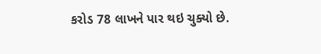કરોડ 78 લાખને પાર થઇ ચુક્યો છે.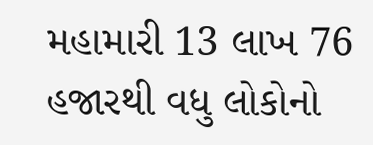મહામારી 13 લાખ 76 હજારથી વધુ લોકોનો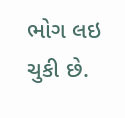ભોગ લઇ ચુકી છે.